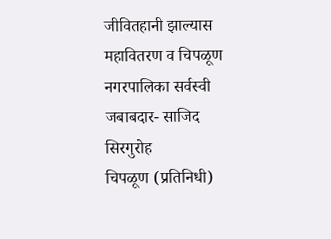जीवितहानी झाल्यास महावितरण व चिपळूण नगरपालिका सर्वस्वी जबाबदार- साजिद सिरगुरोह
चिपळूण (प्रतिनिधी)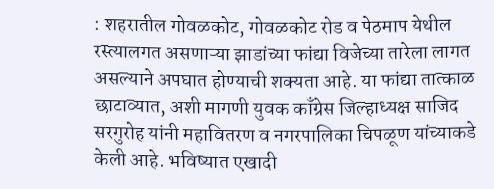: शहरातील गोवळकोट, गोवळकोट रोड व पेठमाप येथील रस्त्यालगत असणाऱ्या झाडांच्या फांद्या विजेच्या तारेला लागत असल्याने अपघात होण्याची शक्यता आहे. या फांद्या तात्काळ छाटाव्यात, अशी मागणी युवक काँग्रेस जिल्हाध्यक्ष साजिद सरगुरोह यांनी महावितरण व नगरपालिका चिपळूण यांच्याकडे केली आहे. भविष्यात एखादी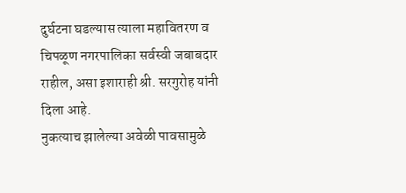दुर्घटना घडल्यास त्याला महावितरण व चिपळूण नगरपालिका सर्वस्वी जबाबदार राहील, असा इशाराही श्री. सरगुरोह यांनी दिला आहे.
नुकत्याच झालेल्या अवेळी पावसामुळे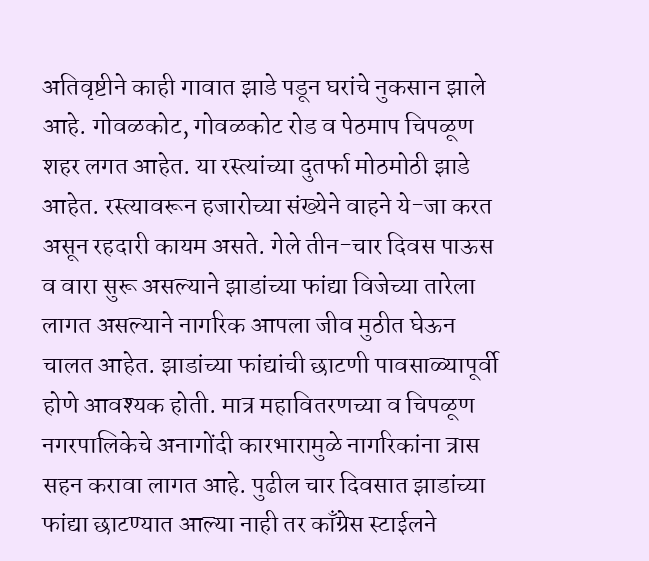अतिवृष्टीने काही गावात झाडे पडून घरांचे नुकसान झाले आहे. गोवळकोट, गोवळकोट रोड व पेठमाप चिपळूण शहर लगत आहेत. या रस्त्यांच्या दुतर्फा मोठमोठी झाडे आहेत. रस्त्यावरून हजारोच्या संख्येने वाहने ये-जा करत असून रहदारी कायम असते. गेले तीन-चार दिवस पाऊस व वारा सुरू असल्याने झाडांच्या फांद्या विजेच्या तारेला लागत असल्याने नागरिक आपला जीव मुठीत घेऊन चालत आहेत. झाडांच्या फांद्यांची छाटणी पावसाळ्यापूर्वी होणे आवश्यक होती. मात्र महावितरणच्या व चिपळूण नगरपालिकेचे अनागोंदी कारभारामुळे नागरिकांना त्रास सहन करावा लागत आहे. पुढील चार दिवसात झाडांच्या फांद्या छाटण्यात आल्या नाही तर काँग्रेस स्टाईलने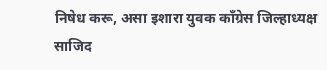निषेध करू, असा इशारा युवक काँग्रेस जिल्हाध्यक्ष साजिद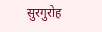सुरगुरोह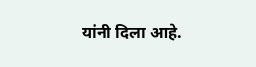यांनी दिला आहे.